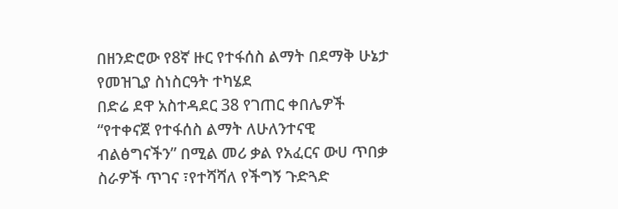በዘንድሮው የ8ኛ ዙር የተፋሰስ ልማት በደማቅ ሁኔታ የመዝጊያ ስነስርዓት ተካሄደ
በድሬ ደዋ አስተዳደር 38 የገጠር ቀበሌዎች “የተቀናጀ የተፋሰስ ልማት ለሁለንተናዊ ብልፅግናችን” በሚል መሪ ቃል የአፈርና ውሀ ጥበቃ ስራዎች ጥገና ፣የተሻሻለ የችግኝ ጉድጓድ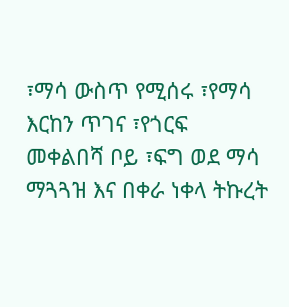፣ማሳ ውስጥ የሚሰሩ ፣የማሳ እርከን ጥገና ፣የጎርፍ መቀልበሻ ቦይ ፣ፍግ ወደ ማሳ ማጓጓዝ እና በቀራ ነቀላ ትኩረት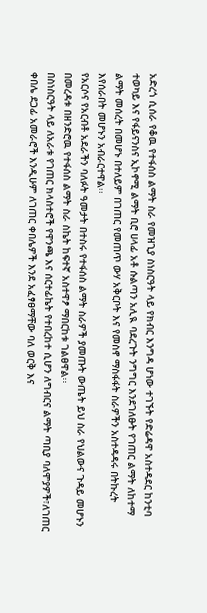አድረጎ ሲሰራ የቆዉ የተፋሰስ ልማት ስራ የመዝጊያ ስነስርዓት ላይ የክብር እንግዳ ሆነው ተገኙት የድሬዳዋ አስተዳደር ከንቲባ ተወካይ እና የፋይናንስና ኢኮኖሚ ልማት ቢሮ ሀላፊ አቶ ሱልጣን አሊዪ ባደረጉት ንግግር እንደገለፁት የገጠር ልማት ለከተማ ልማት መሰረት በመሆኑ በተለይም በገጠር የመጠጥ ውሃ አቅርቦት እና የመስኖ ማስፋፋት ስራዎችን አስተዳዳሩ በትኩረት እየሰራበት መሆኑን አብራርተዋል፡፡
የአርሶና የአርብቶ አደራችን ባለፉት ዓመታት በተስሩ የተፋሰስ ልማት ስራዎች ያመጡት ውጤት ይህ ስራ የህልውና ጉዳይ መሆኑን በመረዳቱ በዘንድሮዉ የተፋሰስ ልማት ስራ ስኬት ከፍተኛ አስተዋፆ ማበርከቱ ገልፀዋል፡፡
በስነስርዓት ላይ ለአራቱ የገጠር ክላስተሮች የዋንጫ እና ሰርተፊኬት የተበረከተ ሲሆን ለግብርና ልማት ጣቢያ ባለሞያዎች፣ለገጠር ቀበሌ ደጋፊ አመራሮች እንዲሁም ለገጠር ቀበሌዎች እንደ አፈፃፀማቸው ባለ ወርቅ እና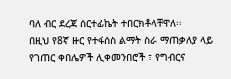ባለ ብር ደረጃ ሰርተፊኬት ተበርክቶላቸዋለ፡፡
በዚህ የ8ኛ ዙር የተፋሰስ ልማት ስራ ማጠቃለያ ላይ የገጠር ቀበሌዎች ሊቀመንበሮች ፣ የግብርና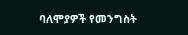ባለሞያዎች የመንግስት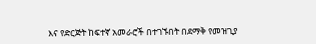እና የድርጅት ከፍተኛ አመራሮች በተገኙበት በደማቅ የመዝጊያ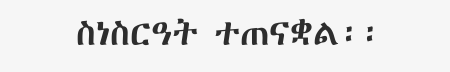ስነስርዓት ተጠናቋል፡፡